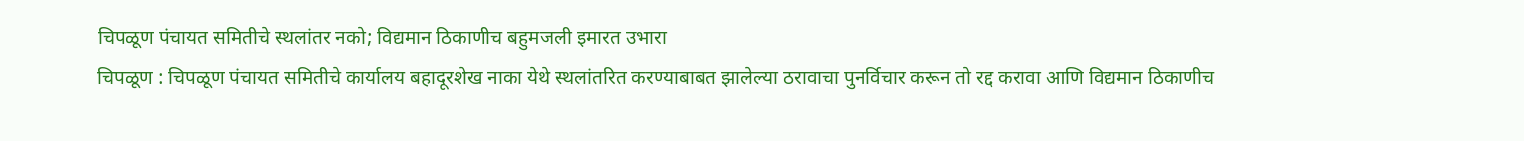चिपळूण पंचायत समितीचे स्थलांतर नको; विद्यमान ठिकाणीच बहुमजली इमारत उभारा
चिपळूण : चिपळूण पंचायत समितीचे कार्यालय बहादूरशेख नाका येथे स्थलांतरित करण्याबाबत झालेल्या ठरावाचा पुनर्विचार करून तो रद्द करावा आणि विद्यमान ठिकाणीच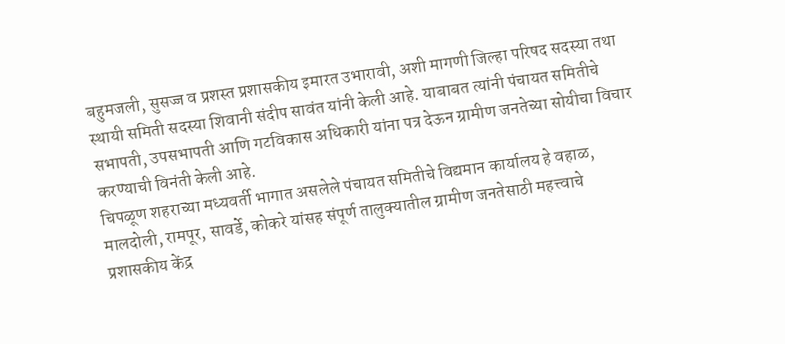बहुमजली, सुसज्ज व प्रशस्त प्रशासकीय इमारत उभारावी, अशी मागणी जिल्हा परिषद सदस्या तथा स्थायी समिती सदस्या शिवानी संदीप सावंत यांनी केली आहे. याबाबत त्यांनी पंचायत समितीचे सभापती, उपसभापती आणि गटविकास अधिकारी यांना पत्र देऊन ग्रामीण जनतेच्या सोयीचा विचार करण्याची विनंती केली आहे.
चिपळूण शहराच्या मध्यवर्ती भागात असलेले पंचायत समितीचे विद्यमान कार्यालय हे वहाळ, मालदोली, रामपूर, सावर्डे, कोकरे यांसह संपूर्ण तालुक्यातील ग्रामीण जनतेसाठी महत्त्वाचे प्रशासकीय केंद्र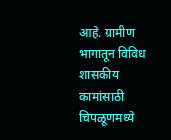आहे. ग्रामीण भागातून विविध शासकीय कामांसाठी चिपळूणमध्ये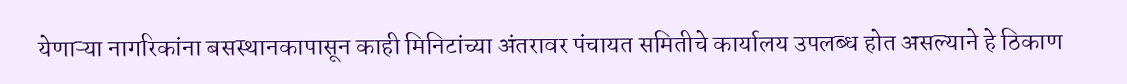येणाऱ्या नागरिकांना बसस्थानकापासून काही मिनिटांच्या अंतरावर पंचायत समितीचे कार्यालय उपलब्ध होत असल्याने हे ठिकाण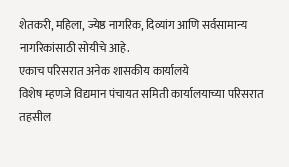शेतकरी, महिला, ज्येष्ठ नागरिक, दिव्यांग आणि सर्वसामान्य नागरिकांसाठी सोयीचे आहे.
एकाच परिसरात अनेक शासकीय कार्यालये
विशेष म्हणजे विद्यमान पंचायत समिती कार्यालयाच्या परिसरात तहसील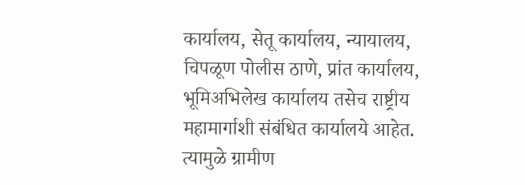कार्यालय, सेतू कार्यालय, न्यायालय, चिपळूण पोलीस ठाणे, प्रांत कार्यालय, भूमिअभिलेख कार्यालय तसेच राष्ट्रीय महामार्गाशी संबंधित कार्यालये आहेत. त्यामुळे ग्रामीण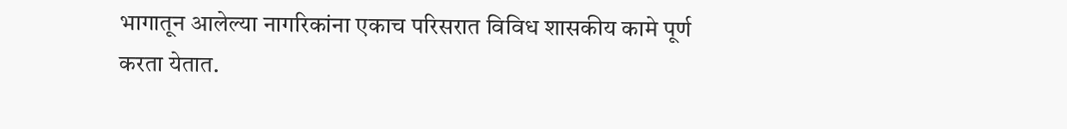भागातून आलेल्या नागरिकांना एकाच परिसरात विविध शासकीय कामे पूर्ण करता येतात.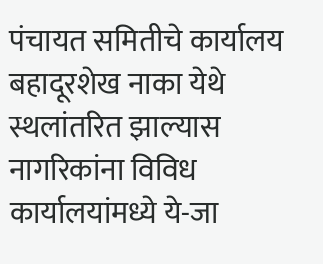पंचायत समितीचे कार्यालय बहादूरशेख नाका येथे स्थलांतरित झाल्यास नागरिकांना विविध कार्यालयांमध्ये ये-जा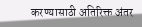करण्यासाठी अतिरिक्त अंतर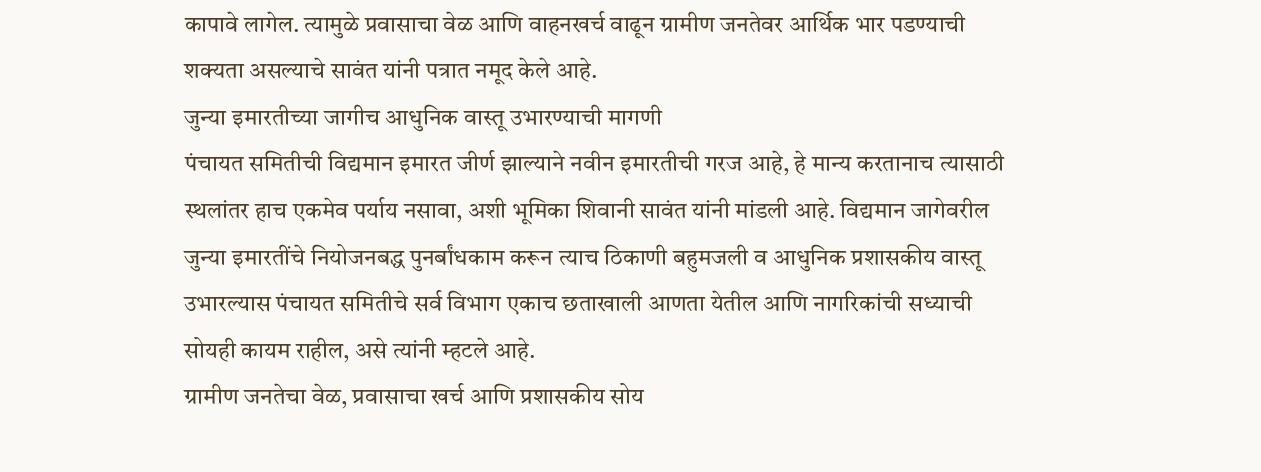कापावे लागेल. त्यामुळे प्रवासाचा वेळ आणि वाहनखर्च वाढून ग्रामीण जनतेवर आर्थिक भार पडण्याची शक्यता असल्याचे सावंत यांनी पत्रात नमूद केले आहे.
जुन्या इमारतीच्या जागीच आधुनिक वास्तू उभारण्याची मागणी
पंचायत समितीची विद्यमान इमारत जीर्ण झाल्याने नवीन इमारतीची गरज आहे, हे मान्य करतानाच त्यासाठी स्थलांतर हाच एकमेव पर्याय नसावा, अशी भूमिका शिवानी सावंत यांनी मांडली आहे. विद्यमान जागेवरील जुन्या इमारतींचे नियोजनबद्ध पुनर्बांधकाम करून त्याच ठिकाणी बहुमजली व आधुनिक प्रशासकीय वास्तू उभारल्यास पंचायत समितीचे सर्व विभाग एकाच छताखाली आणता येतील आणि नागरिकांची सध्याची सोयही कायम राहील, असे त्यांनी म्हटले आहे.
ग्रामीण जनतेचा वेळ, प्रवासाचा खर्च आणि प्रशासकीय सोय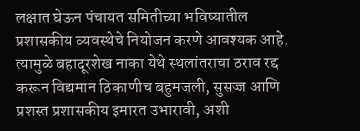लक्षात घेऊन पंचायत समितीच्या भविष्यातील प्रशासकीय व्यवस्थेचे नियोजन करणे आवश्यक आहे. त्यामुळे बहादूरशेख नाका येथे स्थलांतराचा ठराव रद्द करून विद्यमान ठिकाणीच बहुमजली, सुसज्ज आणि प्रशस्त प्रशासकीय इमारत उभारावी, अशी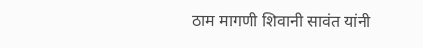ठाम मागणी शिवानी सावंत यांनी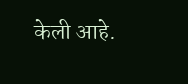केली आहे.